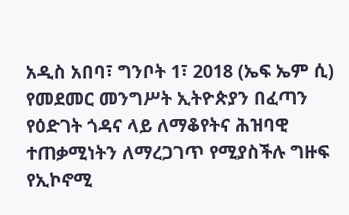አዲስ አበባ፣ ግንቦት 1፣ 2018 (ኤፍ ኤም ሲ) የመደመር መንግሥት ኢትዮጵያን በፈጣን የዕድገት ጎዳና ላይ ለማቆየትና ሕዝባዊ ተጠቃሚነትን ለማረጋገጥ የሚያስችሉ ግዙፍ የኢኮኖሚ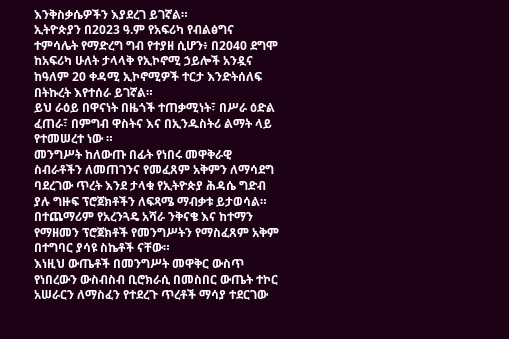እንቅስቃሴዎችን እያደረገ ይገኛል።
ኢትዮጵያን በ2023 ዓ.ም የአፍሪካ የብልፅግና ተምሳሌት የማድረግ ግብ የተያዘ ሲሆን፥ በ2040 ደግሞ ከአፍሪካ ሁለት ታላላቅ የኢኮኖሚ ኃይሎች አንዷና ከዓለም 20 ቀዳሚ ኢኮኖሚዎች ተርታ እንድትሰለፍ በትኩረት እየተሰራ ይገኛል።
ይህ ራዕይ በዋናነት በዜጎች ተጠቃሚነት፣ በሥራ ዕድል ፈጠራ፣ በምግብ ዋስትና እና በኢንዱስትሪ ልማት ላይ የተመሠረተ ነው ።
መንግሥት ከለውጡ በፊት የነበሩ መዋቅራዊ ስብራቶችን ለመጠገንና የመፈጸም አቅምን ለማሳደግ ባደረገው ጥረት እንደ ታላቁ የኢትዮጵያ ሕዳሴ ግድብ ያሉ ግዙፍ ፕሮጀክቶችን ለፍጻሜ ማብቃቱ ይታወሳል።
በተጨማሪም የአረንጓዴ አሻራ ንቅናቄ እና ከተማን የማዘመን ፕሮጀክቶች የመንግሥትን የማስፈጸም አቅም በተግባር ያሳዩ ስኬቶች ናቸው።
እነዚህ ውጤቶች በመንግሥት መዋቅር ውስጥ የነበረውን ውስብስብ ቢሮክራሲ በመስበር ውጤት ተኮር አሠራርን ለማስፈን የተደረጉ ጥረቶች ማሳያ ተደርገው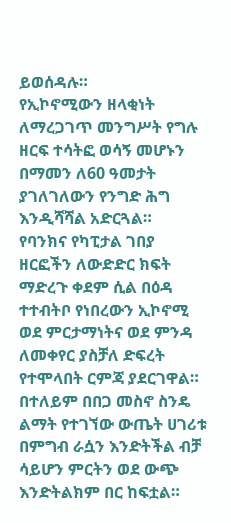ይወሰዳሉ።
የኢኮኖሚውን ዘላቂነት ለማረጋገጥ መንግሥት የግሉ ዘርፍ ተሳትፎ ወሳኝ መሆኑን በማመን ለ60 ዓመታት ያገለገለውን የንግድ ሕግ እንዲሻሻል አድርጓል።
የባንክና የካፒታል ገበያ ዘርፎችን ለውድድር ክፍት ማድረጉ ቀደም ሲል በዕዳ ተተብትቦ የነበረውን ኢኮኖሚ ወደ ምርታማነትና ወደ ምንዳ ለመቀየር ያስቻለ ድፍረት የተሞላበት ርምጃ ያደርገዋል።
በተለይም በበጋ መስኖ ስንዴ ልማት የተገኘው ውጤት ሀገሪቱ በምግብ ራሷን እንድትችል ብቻ ሳይሆን ምርትን ወደ ውጭ እንድትልክም በር ከፍቷል።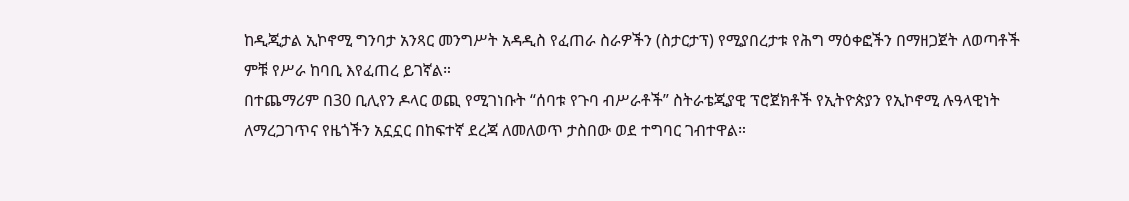ከዲጂታል ኢኮኖሚ ግንባታ አንጻር መንግሥት አዳዲስ የፈጠራ ስራዎችን (ስታርታፕ) የሚያበረታቱ የሕግ ማዕቀፎችን በማዘጋጀት ለወጣቶች ምቹ የሥራ ከባቢ እየፈጠረ ይገኛል።
በተጨማሪም በ30 ቢሊየን ዶላር ወጪ የሚገነቡት “ሰባቱ የጉባ ብሥራቶች” ስትራቴጂያዊ ፕሮጀክቶች የኢትዮጵያን የኢኮኖሚ ሉዓላዊነት ለማረጋገጥና የዜጎችን አኗኗር በከፍተኛ ደረጃ ለመለወጥ ታስበው ወደ ተግባር ገብተዋል።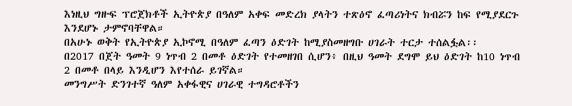እነዚህ ግዙፍ ፕሮጀክቶች ኢትዮጵያ በዓለም አቀፍ መድረክ ያላትን ተጽዕኖ ፈጣሪነትና ክብሯን ከፍ የሚያደርጉ እንደሆኑ ታምኖባቸዋል።
በአሁኑ ወቅት የኢትዮጵያ ኢኮኖሚ በዓለም ፈጣን ዕድገት ከሚያስመዘግቡ ሀገራት ተርታ ተሰልፏል፡፡
በ2017 በጀት ዓመት 9 ነጥብ 2 በመቶ ዕድገት የተመዘገበ ሲሆን፥ በዚህ ዓመት ደግሞ ይህ ዕድገት ከ10 ነጥብ 2 በመቶ በላይ እንዲሆን እየተሰራ ይገኛል።
መንግሥት ድንገተኛ ዓለም አቀፋዊና ሀገራዊ ተግዳሮቶችን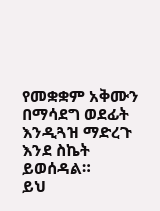የመቋቋም አቅሙን በማሳደግ ወደፊት እንዲጓዝ ማድረጉ እንደ ስኬት ይወሰዳል።
ይህ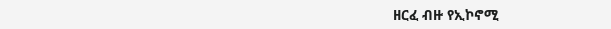ዘርፈ ብዙ የኢኮኖሚ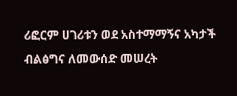ሪፎርም ሀገሪቱን ወደ አስተማማኝና አካታች ብልፅግና ለመውሰድ መሠረት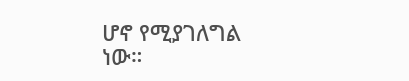ሆኖ የሚያገለግል ነው።